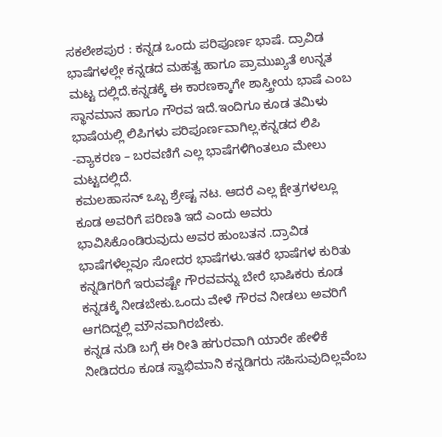ಸಕಲೇಶಪುರ : ಕನ್ನಡ ಒಂದು ಪರಿಪೂರ್ಣ ಭಾಷೆ. ದ್ರಾವಿಡ ಭಾಷೆಗಳಲ್ಲೇ ಕನ್ನಡದ ಮಹತ್ವ ಹಾಗೂ ಪ್ರಾಮುಖ್ಯತೆ ಉನ್ನತ ಮಟ್ಟ ದಲ್ಲಿದೆ.ಕನ್ನಡಕ್ಕೆ ಈ ಕಾರಣಕ್ಕಾಗೇ ಶಾಸ್ತ್ರೀಯ ಭಾಷೆ ಎಂಬ ಸ್ಥಾನಮಾನ ಹಾಗೂ ಗೌರವ ಇದೆ.ಇಂದಿಗೂ ಕೂಡ ತಮಿಳು ಭಾಷೆಯಲ್ಲಿ ಲಿಪಿಗಳು ಪರಿಪೂರ್ಣವಾಗಿಲ್ಲ.ಕನ್ನಡದ ಲಿಪಿ -ವ್ಯಾಕರಣ – ಬರವಣಿಗೆ ಎಲ್ಲ ಭಾಷೆಗಳಿಗಿಂತಲೂ ಮೇಲು ಮಟ್ಟದಲ್ಲಿದೆ.
ಕಮಲಹಾಸನ್ ಒಬ್ಬ ಶ್ರೇಷ್ಟ ನಟ. ಆದರೆ ಎಲ್ಲ ಕ್ಷೇತ್ರಗಳಲ್ಲೂ ಕೂಡ ಅವರಿಗೆ ಪರಿಣತಿ ಇದೆ ಎಂದು ಅವರು ಭಾವಿಸಿಕೊಂಡಿರುವುದು ಅವರ ಹುಂಬತನ .ದ್ರಾವಿಡ ಭಾಷೆಗಳೆಲ್ಲವೂ ಸೋದರ ಭಾಷೆಗಳು.ಇತರೆ ಭಾಷೆಗಳ ಕುರಿತು ಕನ್ನಡಿಗರಿಗೆ ಇರುವಷ್ಟೇ ಗೌರವವನ್ನು ಬೇರೆ ಭಾಷಿಕರು ಕೂಡ ಕನ್ನಡಕ್ಕೆ ನೀಡಬೇಕು.ಒಂದು ವೇಳೆ ಗೌರವ ನೀಡಲು ಅವರಿಗೆ ಆಗದಿದ್ದಲ್ಲಿ ಮೌನವಾಗಿರಬೇಕು.
ಕನ್ನಡ ನುಡಿ ಬಗ್ಗೆ ಈ ರೀತಿ ಹಗುರವಾಗಿ ಯಾರೇ ಹೇಳಿಕೆ ನೀಡಿದರೂ ಕೂಡ ಸ್ವಾಭಿಮಾನಿ ಕನ್ನಡಿಗರು ಸಹಿಸುವುದಿಲ್ಲವೆಂಬ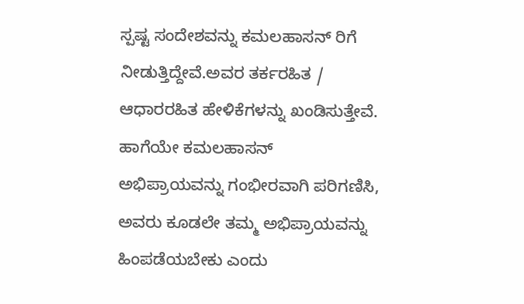ಸ್ಪಷ್ಟ ಸಂದೇಶವನ್ನು ಕಮಲಹಾಸನ್ ರಿಗೆ ನೀಡುತ್ತಿದ್ದೇವೆ.ಅವರ ತರ್ಕರಹಿತ / ಆಧಾರರಹಿತ ಹೇಳಿಕೆಗಳನ್ನು ಖಂಡಿಸುತ್ತೇವೆ. ಹಾಗೆಯೇ ಕಮಲಹಾಸನ್ ಅಭಿಪ್ರಾಯವನ್ನು ಗಂಭೀರವಾಗಿ ಪರಿಗಣಿಸಿ, ಅವರು ಕೂಡಲೇ ತಮ್ಮ ಅಭಿಪ್ರಾಯವನ್ನು ಹಿಂಪಡೆಯಬೇಕು ಎಂದು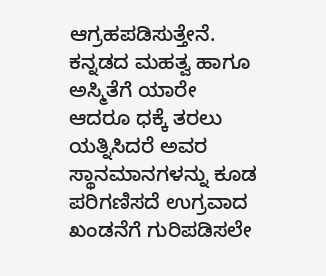ಆಗ್ರಹಪಡಿಸುತ್ತೇನೆ.
ಕನ್ನಡದ ಮಹತ್ವ ಹಾಗೂ ಅಸ್ಮಿತೆಗೆ ಯಾರೇ ಆದರೂ ಧಕ್ಕೆ ತರಲು ಯತ್ನಿಸಿದರೆ ಅವರ ಸ್ಥಾನಮಾನಗಳನ್ನು ಕೂಡ ಪರಿಗಣಿಸದೆ ಉಗ್ರವಾದ ಖಂಡನೆಗೆ ಗುರಿಪಡಿಸಲೇ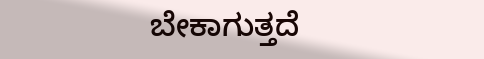ಬೇಕಾಗುತ್ತದೆ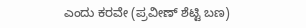ಎಂದು ಕರವೇ (ಪ್ರವೀಣ್ ಶೆಟ್ಟಿ ಬಣ)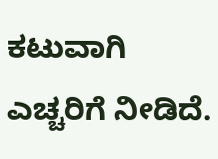ಕಟುವಾಗಿ ಎಚ್ಚರಿಗೆ ನೀಡಿದೆ.